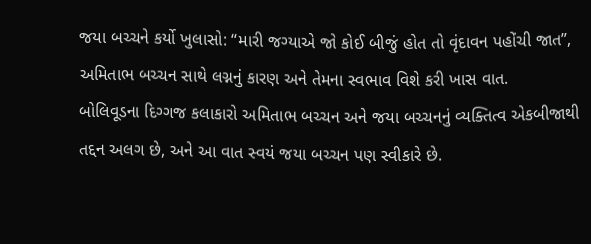જયા બચ્ચને કર્યો ખુલાસો: “મારી જગ્યાએ જો કોઈ બીજું હોત તો વૃંદાવન પહોંચી જાત”, અમિતાભ બચ્ચન સાથે લગ્નનું કારણ અને તેમના સ્વભાવ વિશે કરી ખાસ વાત.
બોલિવૂડના દિગ્ગજ કલાકારો અમિતાભ બચ્ચન અને જયા બચ્ચનનું વ્યક્તિત્વ એકબીજાથી તદ્દન અલગ છે, અને આ વાત સ્વયં જયા બચ્ચન પણ સ્વીકારે છે.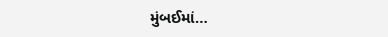મુંબઈમાં…